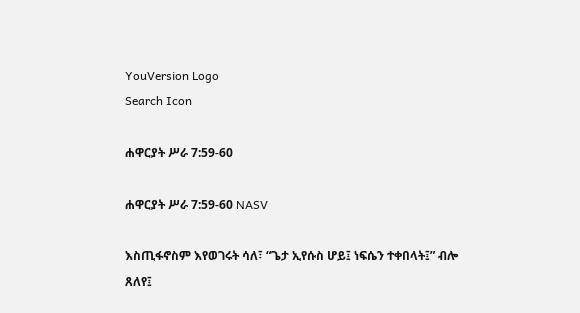YouVersion Logo
Search Icon

ሐዋርያት ሥራ 7:59-60

ሐዋርያት ሥራ 7:59-60 NASV

እስጢፋኖስም እየወገሩት ሳለ፣ “ጌታ ኢየሱስ ሆይ፤ ነፍሴን ተቀበላት፤” ብሎ ጸለየ፤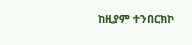ከዚያም ተንበርክኮ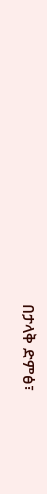በታላቅ ድምፅ፣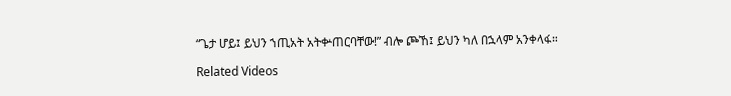“ጌታ ሆይ፤ ይህን ኀጢአት አትቍጠርባቸው!” ብሎ ጮኸ፤ ይህን ካለ በኋላም አንቀላፋ።

Related Videos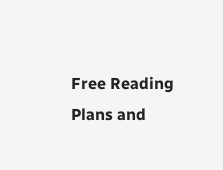Free Reading Plans and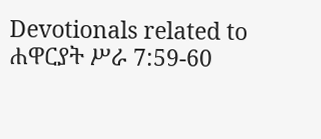Devotionals related to ሐዋርያት ሥራ 7:59-60